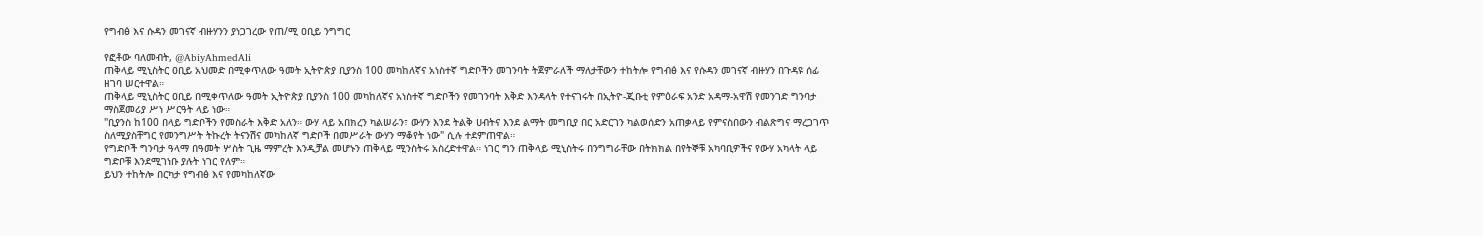የግብፅ እና ሱዳን መገናኛ ብዙሃንን ያነጋገረው የጠ/ሚ ዐቢይ ንግግር

የፎቶው ባለመብት, @AbiyAhmedAli
ጠቅላይ ሚኒስትር ዐቢይ አህመድ በሚቀጥለው ዓመት ኢትዮጵያ ቢያንስ 100 መካከለኛና አነስተኛ ግድቦችን መገንባት ትጀምራለች ማለታቸውን ተከትሎ የግብፅ እና የሱዳን መገናኛ ብዙሃን በጉዳዩ ሰፊ ዘገባ ሠርተዋል።
ጠቅላይ ሚኒስትር ዐቢይ በሚቀጥለው ዓመት ኢትዮጵያ ቢያንስ 100 መካከለኛና አነስተኛ ግድቦችን የመገንባት እቅድ እንዳላት የተናገሩት በኢትዮ-ጂቡቲ የምዕራፍ አንድ አዳማ-አዋሽ የመንገድ ግንባታ ማስጀመሪያ ሥነ ሥርዓት ላይ ነው።
"ቢያንስ ከ100 በላይ ግድቦችን የመስራት እቅድ አለን። ውሃ ላይ አበክረን ካልሠራን፣ ውሃን እንደ ትልቅ ሀብትና እንደ ልማት መግቢያ በር አድርገን ካልወሰድን አጠቃላይ የምናስበውን ብልጽግና ማረጋገጥ ስለሚያስቸግር የመንግሥት ትኩረት ትናንሽና መካከለኛ ግድቦች በመሥራት ውሃን ማቆየት ነው" ሲሉ ተደምጠዋል።
የግድቦች ግንባታ ዓላማ በዓመት ሦስት ጊዜ ማምረት እንዲቻል መሆኑን ጠቅላይ ሚንስትሩ አስረድተዋል። ነገር ግን ጠቅላይ ሚኒስትሩ በንግግራቸው በትክክል በየትኞቹ አካባቢዎችና የውሃ አካላት ላይ ግድቦቹ እንደሚገነቡ ያሉት ነገር የለም።
ይህን ተከትሎ በርካታ የግብፅ እና የመካከለኛው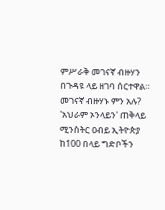ምሥራቅ መገናኛ ብዙሃን በጉዳዩ ላይ ዘገባ ሰርተዋል።
መገናኛ ብዙሃኑ ምን አሉ?
'አህራም ኦንላይን' ጠቅላይ ሚንስትር ዐብይ ኢትዮጵያ ከ100 በላይ ግድቦችን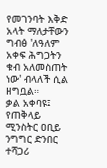የመገንባት እቅድ አላት ማለታቸውን ግብፅ 'ለዓለም አቀፍ ሕግጋትን ቁብ አለመስጠት ነው' ብላለች ሲል ዘግቧል።
ቃል አቀባዩ፤ የጠቅላይ ሚንስትር ዐቢይ ንግግር ድንበር ተሻጋሪ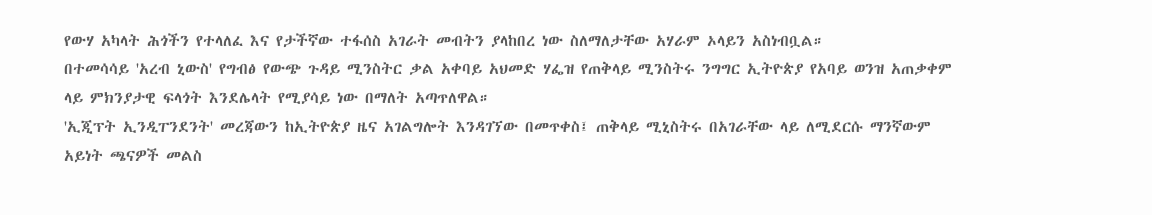የውሃ አካላት ሕጎችን የተላለፈ እና የታችኛው ተፋሰስ አገራት መብትን ያላከበረ ነው ስለማለታቸው አሃራም ኦላይን አስነብቧል።
በተመሳሳይ 'አረብ ኒውስ' የግብፅ የውጭ ጉዳይ ሚንስትር ቃል አቀባይ አህመድ ሃፌዝ የጠቅላይ ሚንስትሩ ንግግር ኢትዮጵያ የአባይ ወንዝ አጠቃቀም ላይ ምክንያታዊ ፍላጎት እንደሌላት የሚያሳይ ነው በማለት አጣጥለዋል።
'ኢጂፕት ኢንዲፐንደንት' መረጃውን ከኢትዮጵያ ዜና አገልግሎት እንዳገኘው በመጥቀስ፤ ጠቅላይ ሚኒስትሩ በአገራቸው ላይ ለሚደርሱ ማንኛውም አይነት ጫናዎች መልስ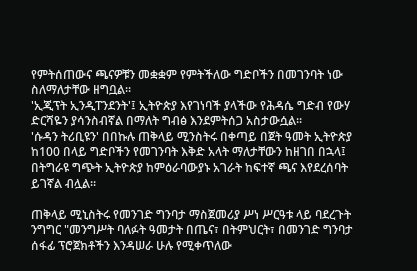የምትሰጠውና ጫናዎቹን መቋቋም የምትችለው ግድቦችን በመገንባት ነው ስለማለታቸው ዘግቧል።
'ኢጂፕት ኢንዲፐንደንት'፤ ኢትዮጵያ እየገነባች ያላችው የሕዳሴ ግድብ የውሃ ድርሻዬን ያሳንስብኛል በማለት ግብፅ እንደምትሰጋ አስታውሷል።
'ሱዳን ትሪቢዩን' በበኩሉ ጠቅላይ ሚንስትሩ በቀጣይ በጀት ዓመት ኢትዮጵያ ከ100 በላይ ግድቦችን የመገንባት እቅድ አላት ማለታቸውን ከዘገበ በኋላ፤ በትግራዩ ግጭት ኢትዮጵያ ከምዕራባውያኑ አገራት ከፍተኛ ጫና እየደረሰባት ይገኛል ብሏል።

ጠቅላይ ሚኒስትሩ የመንገድ ግንባታ ማስጀመሪያ ሥነ ሥርዓቱ ላይ ባደረጉት ንግግር "መንግሥት ባለፉት ዓመታት በጤና፣ በትምህርት፣ በመንገድ ግንባታ ሰፋፊ ፕሮጀክቶችን እንዳሠራ ሁሉ የሚቀጥለው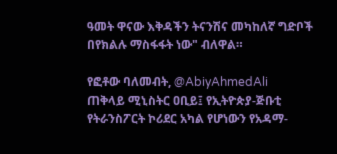ዓመት ዋናው እቅዳችን ትናንሽና መካከለኛ ግድቦች በየክልሉ ማስፋፋት ነው" ብለዋል።

የፎቶው ባለመብት, @AbiyAhmedAli
ጠቅላይ ሚኒስትር ዐቢይ፤ የኢትዮጵያ-ጅቡቲ የትራንስፖርት ኮሪደር አካል የሆነውን የአዳማ-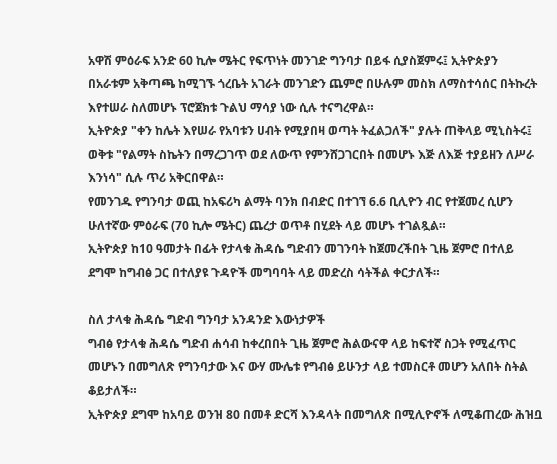አዋሽ ምዕራፍ አንድ 60 ኪሎ ሜትር የፍጥነት መንገድ ግንባታ በይፋ ሲያስጀምሩ፤ ኢትዮጵያን በአራቱም አቅጣጫ ከሚገኙ ጎረቤት አገራት መንገድን ጨምሮ በሁሉም መስክ ለማስተሳሰር በትኩረት እየተሠራ ስለመሆኑ ፕሮጀክቱ ጉልህ ማሳያ ነው ሲሉ ተናግረዋል።
ኢትዮጵያ "ቀን ከሌት እየሠራ የአባቱን ሀብት የሚያበዛ ወጣት ትፈልጋለች" ያሉት ጠቅላይ ሚኒስትሩ፤ ወቅቱ "የልማት ስኬትን በማረጋገጥ ወደ ለውጥ የምንሸጋገርበት በመሆኑ እጅ ለእጅ ተያይዘን ለሥራ እንነሳ" ሲሉ ጥሪ አቅርበዋል።
የመንገዱ የግንባታ ወጪ ከአፍሪካ ልማት ባንክ በብድር በተገኘ 6.6 ቢሊዮን ብር የተጀመረ ሲሆን ሁለተኛው ምዕራፍ (70 ኪሎ ሜትር) ጨረታ ወጥቶ በሂደት ላይ መሆኑ ተገልጿል።
ኢትዮጵያ ከ10 ዓመታት በፊት የታላቁ ሕዳሴ ግድብን መገንባት ከጀመረችበት ጊዜ ጀምሮ በተለይ ደግሞ ከግብፅ ጋር በተለያዩ ጉዳዮች መግባባት ላይ መድረስ ሳትችል ቀርታለች።

ስለ ታላቁ ሕዳሴ ግድብ ግንባታ አንዳንድ እውነታዎች
ግብፅ የታላቁ ሕዳሴ ግድብ ሐሳብ ከቀረበበት ጊዜ ጀምሮ ሕልውናዋ ላይ ከፍተኛ ስጋት የሚፈጥር መሆኑን በመግለጽ የግንባታው እና ውሃ ሙሌቱ የግብፅ ይሁንታ ላይ ተመስርቶ መሆን አለበት ስትል ቆይታለች።
ኢትዮጵያ ደግሞ ከአባይ ወንዝ 80 በመቶ ድርሻ እንዳላት በመግለጽ በሚሊዮኖች ለሚቆጠረው ሕዝቧ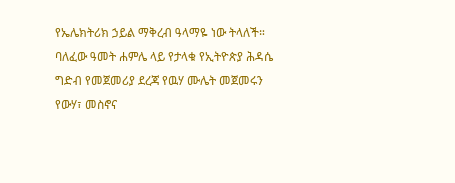የኤሌክትሪክ ኃይል ማቅረብ ዓላማዬ ነው ትላለች።
ባለፈው ዓመት ሐምሌ ላይ የታላቁ የኢትዮጵያ ሕዳሴ ግድብ የመጀመሪያ ደረጃ የዉሃ ሙሌት መጀመሩን የውሃ፣ መስኖና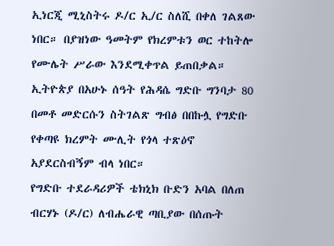ኢነርጂ ሚኒስትሩ ዶ/ር ኢ/ር ስለሺ በቀለ ገልጸው ነበር። በያዝነው ዓመትም የክረምቱን ወር ተከትሎ የሙሌት ሥራው እንደሚቀጥል ይጠበቃል።
ኢትዮጵያ በአሁኑ ሰዓት የሕዳሴ ግድቡ ግንባታ 80 በመቶ መድርሱን ስትገልጽ ግብፅ በበኩሏ የግድቡ የቀጣዩ ክረምት ሙሊት የጎላ ተጽዕኖ አያደርስብኝም ብላ ነበር።
የግድቡ ተደራዳሪዎች ቴክኒክ ቡድን አባል በለጠ ብርሃኑ (ዶ/ር) ለብሔራዊ ጣቢያው በሰጡት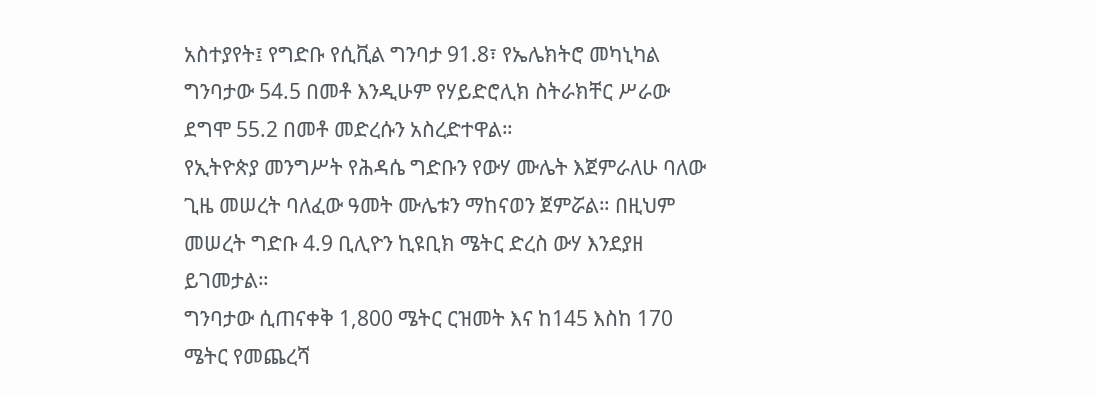አስተያየት፤ የግድቡ የሲቪል ግንባታ 91.8፣ የኤሌክትሮ መካኒካል ግንባታው 54.5 በመቶ እንዲሁም የሃይድሮሊክ ስትራክቸር ሥራው ደግሞ 55.2 በመቶ መድረሱን አስረድተዋል።
የኢትዮጵያ መንግሥት የሕዳሴ ግድቡን የውሃ ሙሌት እጀምራለሁ ባለው ጊዜ መሠረት ባለፈው ዓመት ሙሌቱን ማከናወን ጀምሯል። በዚህም መሠረት ግድቡ 4.9 ቢሊዮን ኪዩቢክ ሜትር ድረስ ውሃ እንደያዘ ይገመታል።
ግንባታው ሲጠናቀቅ 1,800 ሜትር ርዝመት እና ከ145 እስከ 170 ሜትር የመጨረሻ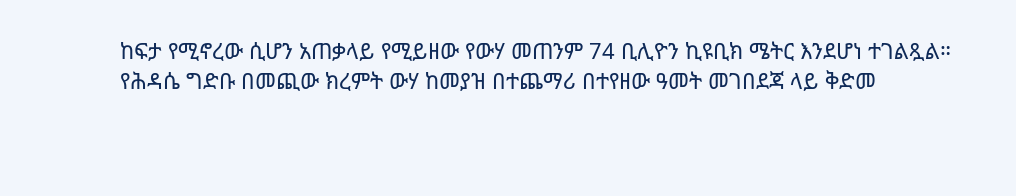ከፍታ የሚኖረው ሲሆን አጠቃላይ የሚይዘው የውሃ መጠንም 74 ቢሊዮን ኪዩቢክ ሜትር እንደሆነ ተገልጿል።
የሕዳሴ ግድቡ በመጪው ክረምት ውሃ ከመያዝ በተጨማሪ በተየዘው ዓመት መገበደጃ ላይ ቅድመ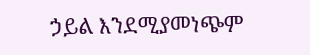ኃይል እንደሚያመነጭም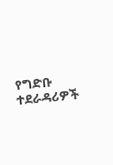የግድቡ ተደራዳሪዎች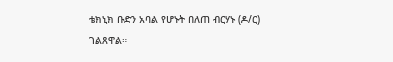ቴክኒክ ቡድን አባል የሆኑት በለጠ ብርሃኑ (ዶ/ር) ገልጸዋል።